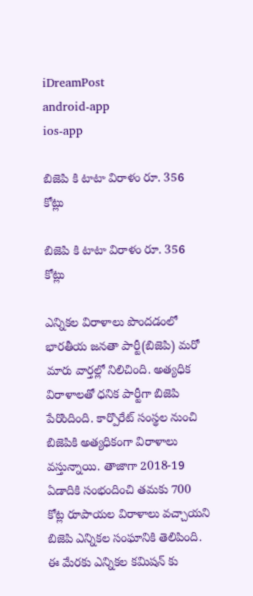iDreamPost
android-app
ios-app

బిజెపి కి టాటా విరాళం రూ. 356 కోట్లు

బిజెపి కి టాటా విరాళం రూ. 356 కోట్లు

ఎన్నికల విరాళాలు పొందడంలో భారతీయ జనతా పార్టీ(బిజెపి) మరో మారు వార్తల్లో నిలిచింది. అత్యధిక విరాళాలతో ధనిక పార్టీగా బిజెపి పేరొందింది. కార్పొరేట్ సంస్థల నుంచి బిజెపికి అత్యధికంగా విరాళాలు వస్తున్నాయి. తాజాగా 2018-19 ఏడాదికి సంభందించి తమకు 700 కోట్ల రూపాయల విరాళాలు వచ్చాయని బిజెపి ఎన్నికల సంఘానికి తెలిపింది. ఈ మేరకు ఎన్నికల కమిషన్ కు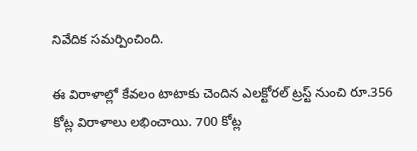నివేదిక సమర్పించింది.

ఈ విరాళాల్లో కేవలం టాటాకు చెందిన ఎలక్టోరల్‌ ట్రస్ట్‌ నుంచి రూ.356 కోట్ల విరాళాలు లభించాయి. 700 కోట్ల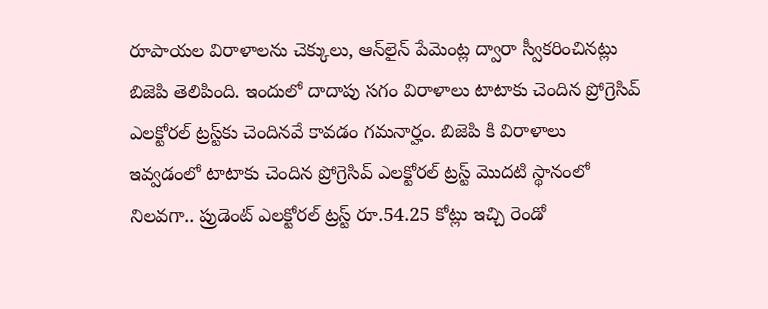రూపాయల విరాళాలను చెక్కులు, ఆన్‌లైన్‌ పేమెంట్ల ద్వారా స్వీకరించినట్లు బిజెపి తెలిపింది. ఇందులో దాదాపు సగం విరాళాలు టాటాకు చెందిన ప్రోగ్రెసివ్‌ ఎలక్టోరల్‌ ట్రస్ట్‌కు చెందినవే కావడం గమనార్హం. బిజెపి కి విరాళాలు ఇవ్వడంలో టాటాకు చెందిన ప్రోగ్రెసివ్‌ ఎలక్టోరల్‌ ట్రస్ట్‌ మొదటి స్థానంలో నిలవగా.. ప్రుడెంట్‌ ఎలక్టోరల్‌ ట్రస్ట్‌ రూ.54.25 కోట్లు ఇచ్చి రెండో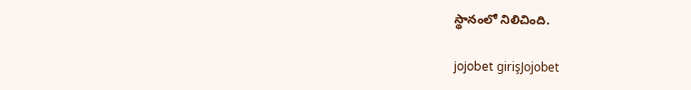స్థానంలో నిలిచింది.

jojobet girişJojobet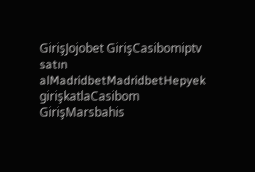GirişJojobet GirişCasibomiptv satın alMadridbetMadridbetHepyek girişkatlaCasibom GirişMarsbahis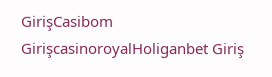GirişCasibom GirişcasinoroyalHoliganbet Giriş